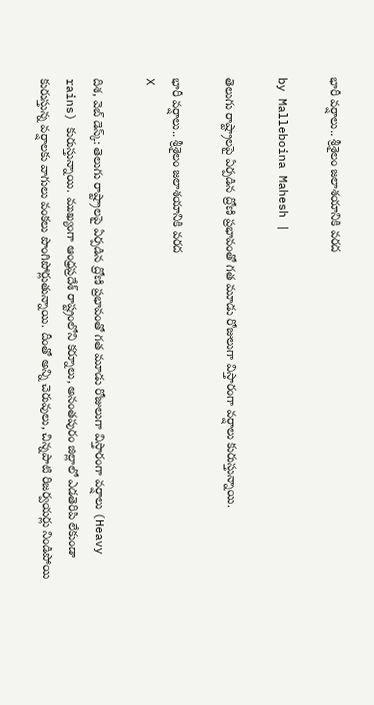భారీ వర్షాలు.. శ్రీశైలం జలాశయానికి వరద

by Malleboina Mahesh |

తెలుగు రాష్ట్రాలపై ఏర్పడిన ద్రోణి ప్రభావంతో గత మూడు రోజులుగా విస్తారంగా వర్షాలు కురుస్తున్నాయి.

భారీ వర్షాలు.. శ్రీశైలం జలాశయానికి వరద
X

దిశ, వెబ్ డెస్క్: తెలుగు రాష్ట్రాలపై ఏర్పడిన ద్రోణి ప్రభావంతో గత మూడు రోజులుగా విస్తారంగా వర్షాలు (Heavy rains) కురుస్తున్నాయి. ముఖ్యంగా ఆంధ్రప్రదేశ్ రాష్ట్రంలోని కర్నూలు, అనంతపురం జిల్లాలో ఎడతెరిపి లేకుండా కురుస్తున్న వర్షాలకు వాగులు వంకలు పొంగిపోర్లుతున్నాయి. దీంతో అన్ని చెరువులు, చిన్నపాటి రిజర్వయర్లు నిండిపోయి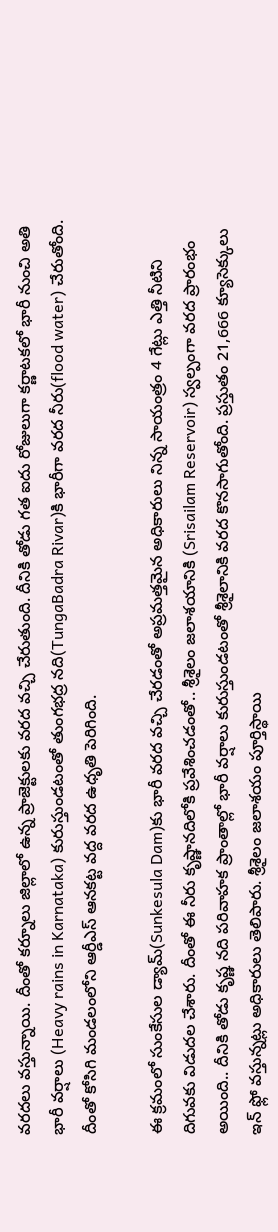వరదలు వస్తున్నాయి. దీంతో కర్నూలు జిల్లాలో ఉన్న ప్రాజెక్టులకు వరద వచ్చి చేరుతుంది. దీనికి తోడు గత ఐదు రోజులుగా కర్ణాటకలో భారీ నుంచి అతి భారీ వర్షాలు (Heavy rains in Karnataka) కురుస్తుండటంతో తుంగభద్ర నది(TungaBadra Rivar)కి భారీగా వరద నీరు(flood water) చేరుతోంది. దీంతో కోసిగి మండలంలోని ఆర్డీఎస్ ఆనకట్ట వద్ద వరద ఉధృతి పెరిగింది.

ఈ క్రమంలో సుంకేసుల డ్యామ్(Sunkesula Dam)కు భారీ వరద వచ్చి చేరడంతో అప్రమత్తమైన అధికారులు నిన్న సాయంత్రం 4 గేట్లు ఎత్తి నీటిని దిగువకు విడుదల చేశారు. దీంతో ఈ నీరు కృష్ణానదిలోకి ప్రవేశించడంతో.. శ్రీశైలం జలాశయానికి (Srisailam Reservoir) స్వల్పంగా వరద ప్రారంభం అయింది.. దీనికి తోడు కృష్ణ నది పరివాహక ప్రాంతాల్లో భారీ వర్షాలు కురుస్తుండటంతో శ్రీశైలానికి వరద కొనసాగుతోంది. ప్రస్తుతం 21,666 క్యూసెక్కులు ఇన్ ఫ్లో వస్తున్నట్లు అధికారులు తెలిపారు. శ్రీశైలం జలాశయం పూర్తిస్థాయి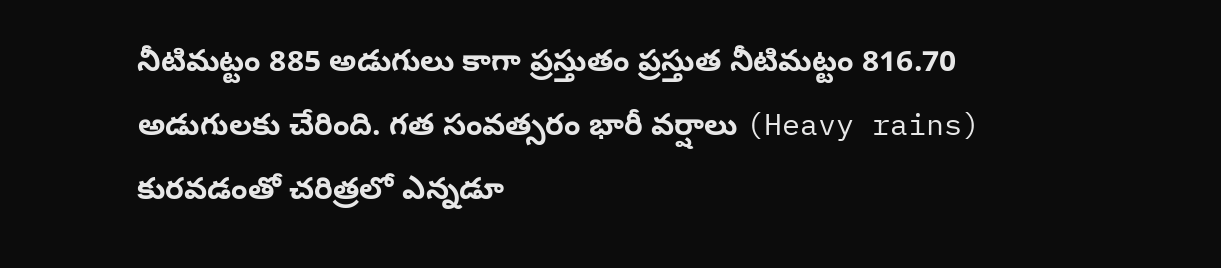నీటిమట్టం 885 అడుగులు కాగా ప్రస్తుతం ప్రస్తుత నీటిమట్టం 816.70 అడుగులకు చేరింది. గత సంవత్సరం భారీ వర్షాలు (Heavy rains) కురవడంతో చరిత్రలో ఎన్నడూ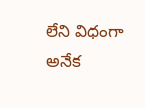లేని విధంగా అనేక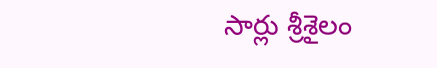సార్లు శ్రీశైలం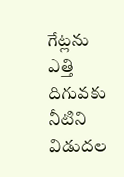గేట్లను ఎత్తి దిగువకు నీటిని విడుదల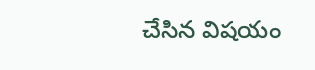చేసిన విషయం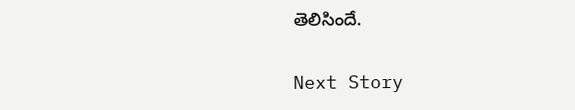తెలిసిందే.

Next Story